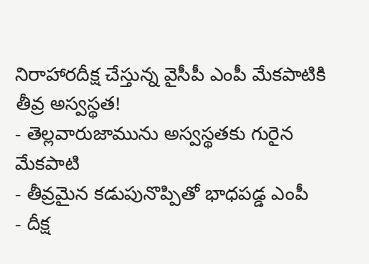నిరాహారదీక్ష చేస్తున్న వైసీపీ ఎంపీ మేకపాటికి తీవ్ర అస్వస్థత!
- తెల్లవారుజామును అస్వస్థతకు గురైన మేకపాటి
- తీవ్రమైన కడుపునొప్పితో భాధపడ్డ ఎంపీ
- దీక్ష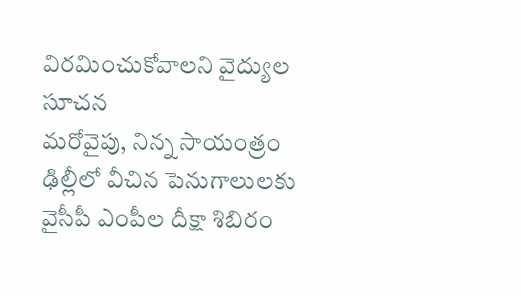విరమించుకోవాలని వైద్యుల సూచన
మరోవైపు, నిన్న సాయంత్రం ఢిల్లీలో వీచిన పెనుగాలులకు వైసీపీ ఎంపీల దీక్షా శిబిరం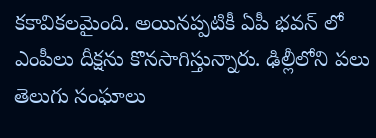కకావికలమైంది. అయినప్పటికీ ఏపీ భవన్ లో ఎంపీలు దీక్షను కొనసాగిస్తున్నారు. ఢిల్లీలోని పలు తెలుగు సంఘాలు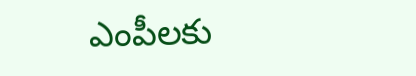ఎంపీలకు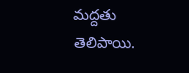మద్దతు తెలిపాయి.